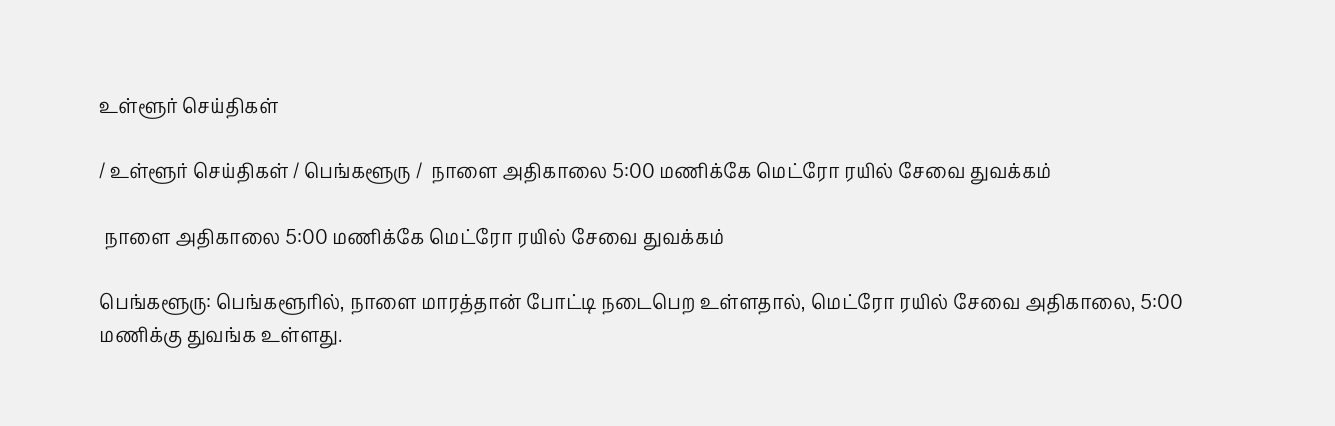உள்ளூர் செய்திகள்

/ உள்ளூர் செய்திகள் / பெங்களூரு /  நாளை அதிகாலை 5:00 மணிக்கே மெட்ரோ ரயில் சேவை துவக்கம்

 நாளை அதிகாலை 5:00 மணிக்கே மெட்ரோ ரயில் சேவை துவக்கம்

பெங்களூரு: பெங்களூரில், நாளை மாரத்தான் போட்டி நடைபெற உள்ளதால், மெட்ரோ ரயில் சேவை அதிகாலை, 5:00 மணிக்கு துவங்க உள்ளது.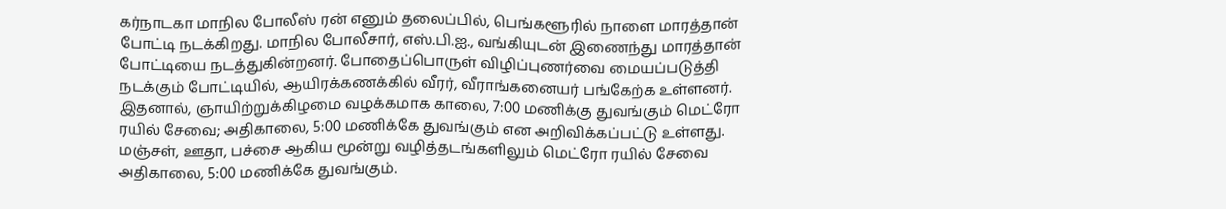கர்நாடகா மாநில போலீஸ் ரன் எனும் தலைப்பில், பெங்களூரில் நாளை மாரத்தான் போட்டி நடக்கிறது. மாநில போலீசார், எஸ்.பி.ஐ., வங்கியுடன் இணைந்து மாரத்தான் போட்டியை நடத்துகின்றனர். போதைப்பொருள் விழிப்புணர்வை மையப்படுத்தி நடக்கும் போட்டியில், ஆயிரக்கணக்கில் வீரர், வீராங்கனையர் பங்கேற்க உள்ளனர். இதனால், ஞாயிற்றுக்கிழமை வழக்கமாக காலை, 7:00 மணிக்கு துவங்கும் மெட்ரோ ரயில் சேவை; அதிகாலை, 5:00 மணிக்கே துவங்கும் என அறிவிக்கப்பட்டு உள்ளது. மஞ்சள், ஊதா, பச்சை ஆகிய மூன்று வழித்தடங்களிலும் மெட்ரோ ரயில் சேவை அதிகாலை, 5:00 மணிக்கே துவங்கும்.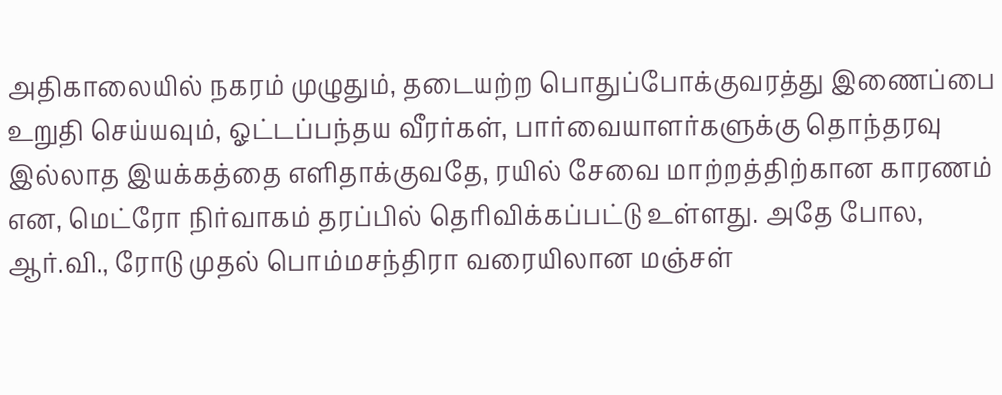அதிகாலையில் நகரம் முழுதும், தடையற்ற பொதுப்போக்குவரத்து இணைப்பை உறுதி செய்யவும், ஓட்டப்பந்தய வீரர்கள், பார்வையாளர்களுக்கு தொந்தரவு இல்லாத இயக்கத்தை எளிதாக்குவதே, ரயில் சேவை மாற்றத்திற்கான காரணம் என, மெட்ரோ நிர்வாகம் தரப்பில் தெரிவிக்கப்பட்டு உள்ளது. அதே போல, ஆர்.வி., ரோடு முதல் பொம்மசந்திரா வரையிலான மஞ்சள்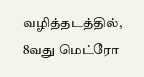வழித்தடத்தில், 8வது மெட்ரோ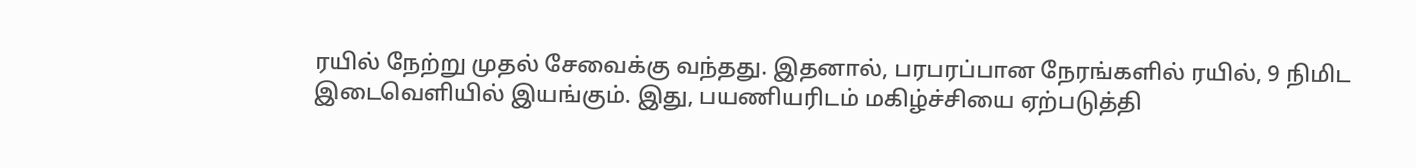ரயில் நேற்று முதல் சேவைக்கு வந்தது. இதனால், பரபரப்பான நேரங்களில் ரயில், 9 நிமிட இடைவெளியில் இயங்கும். இது, பயணியரிடம் மகிழ்ச்சியை ஏற்படுத்தி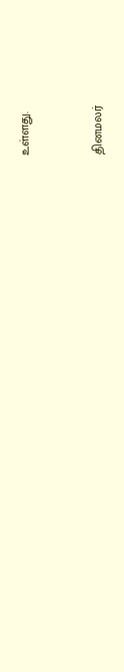உள்ளது.


தினமலர்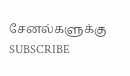சேனல்களுக்கு SUBSCRIBE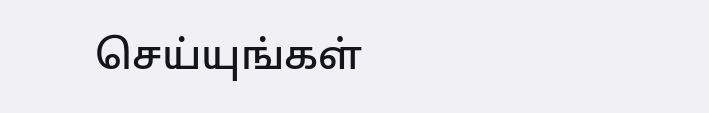செய்யுங்கள்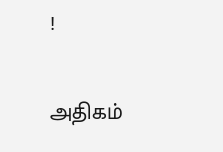!

அதிகம்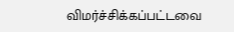விமர்ச்சிக்கப்பட்டவை